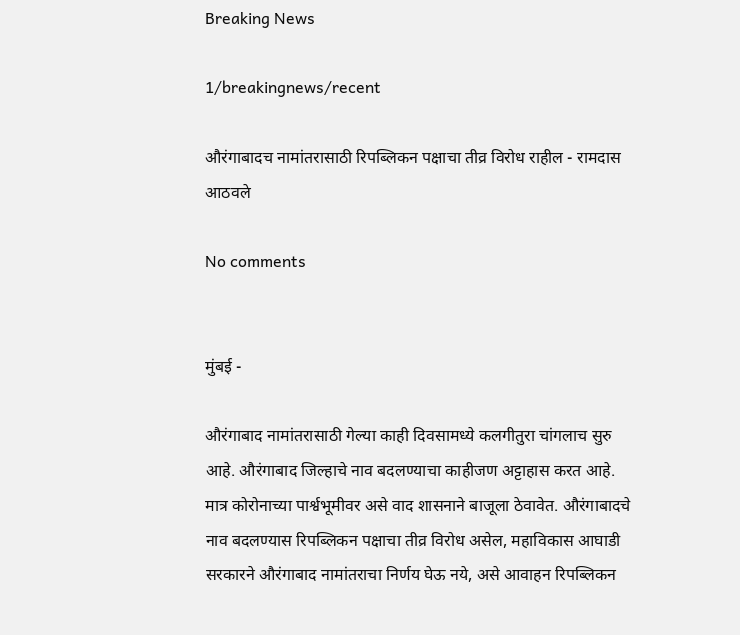Breaking News

1/breakingnews/recent

औरंगाबादच नामांतरासाठी रिपब्लिकन पक्षाचा तीव्र विरोध राहील - रामदास आठवले

No comments


मुंबई -

औरंगाबाद नामांतरासाठी गेल्या काही दिवसामध्ये कलगीतुरा चांगलाच सुरु आहे. औरंगाबाद जिल्हाचे नाव बदलण्याचा काहीजण अट्टाहास करत आहे. मात्र कोरोनाच्या पार्श्वभूमीवर असे वाद शासनाने बाजूला ठेवावेत. औरंगाबादचे नाव बदलण्यास रिपब्लिकन पक्षाचा तीव्र विरोध असेल, महाविकास आघाडी सरकारने औरंगाबाद नामांतराचा निर्णय घेऊ नये, असे आवाहन रिपब्लिकन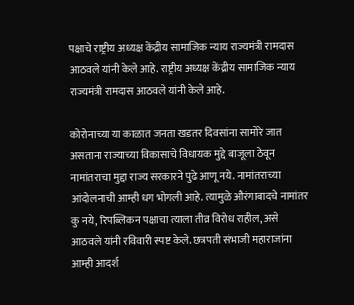पक्षाचे राष्ट्रीय अध्यक्ष केंद्रीय सामाजिक न्याय राज्यमंत्री रामदास आठवले यांनी केले आहे. राष्ट्रीय अध्यक्ष केंद्रीय सामाजिक न्याय राज्यमंत्री रामदास आठवले यांनी केले आहे.

कोरोनाच्या या काळात जनता खडतर दिवसांना सामोरे जात असताना राज्याच्या विकासाचे विधायक मुद्दे बाजूला ठेवून नामांतराचा मुद्दा राज्य सरकारने पुढे आणू नये. नामांतराच्या आंदोलनाची आम्ही धग भोगली आहे. त्यामुळे औरंगाबादचे नामांतर कु नये, रिपब्लिकन पक्षाचा त्याला तीव्र विरोध राहील, असे आठवले यांनी रविवारी स्पष्ट केले. छत्रपती संभाजी महाराजांना आम्ही आदर्श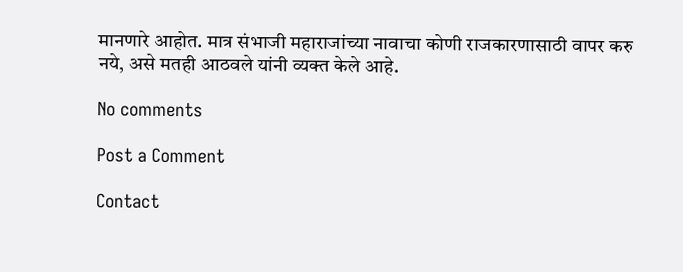मानणारे आहोत. मात्र संभाजी महाराजांच्या नावाचा कोणी राजकारणासाठी वापर करु नये, असे मतही आठवले यांनी व्यक्त केले आहे.

No comments

Post a Comment

Contact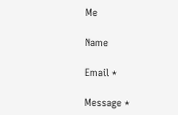Me

Name

Email *

Message *